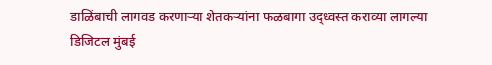डाळिंबाची लागवड करणाऱ्या शेतकऱ्यांना फळबागा उद्ध्वस्त कराव्या लागल्या
डिजिटल मुंबई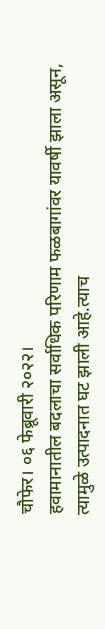चौफेर। ०६ फेब्रूवारी २०२२।
हवामानातील बदलाचा सर्वाधिक परिणाम फळबागांवर यावर्षी झाला असून, त्यामुळे उत्पादनात घट झाली आहे.त्याच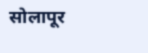सोलापूर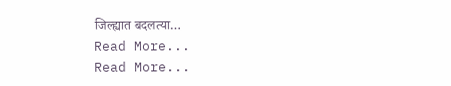जिल्ह्यात बदलत्या…
Read More...
Read More...